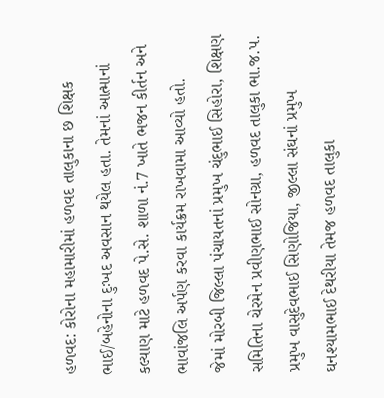હળવદ: કોરોના મહામારીમાં હળવદ તાલુકાના છ શિક્ષક ભાઈ/બહેનોના દુઃખદ અવસાન થયેલ હતા. તેમનાં આત્માનાં કલ્યાણ માટે હળવદ પે.સે. શાળા નં.7 ખાતે ભજન કીર્તન અને ભાવાંજલિ અર્પણ કરવા કાર્યક્રમ રાખવામા આવ્યો હતો.
જેમાં મોરબી જિલ્લા પંચાયતનાં પ્રમુખ ચંદુભાઈ સિહોરા, શિક્ષણ સમિતિના ચેરમેન પ્રવીણભાઈ સોનગ્રા, હળવદ તાલુકા ભા.જ.પ. પ્રમુખ વાસુદેવભાઈ સિણોજિયા, જીલ્લા સંઘનાં પ્રમુખ ઘનશ્યામભાઈ દેથરીયા તેમજ હળવદ તાલુકા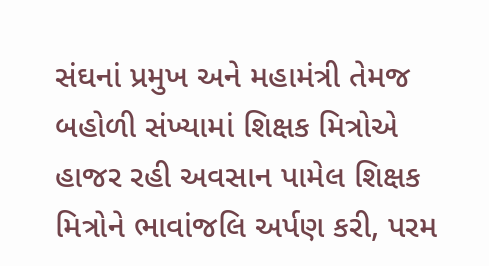સંઘનાં પ્રમુખ અને મહામંત્રી તેમજ બહોળી સંખ્યામાં શિક્ષક મિત્રોએ હાજર રહી અવસાન પામેલ શિક્ષક મિત્રોને ભાવાંજલિ અર્પણ કરી, પરમ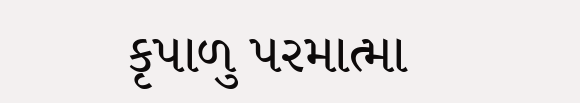કૃપાળુ પરમાત્મા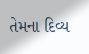તેમના દિવ્ય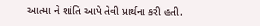આત્મા ને શાંતિ આપે તેવી પ્રાર્થના કરી હતી.